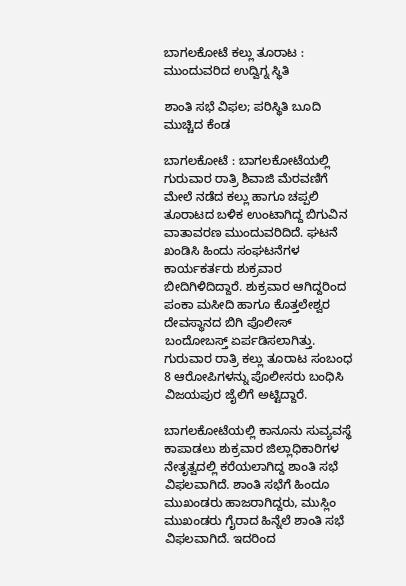ಬಾಗಲಕೋಟೆ ಕಲ್ಲು ತೂರಾಟ : ಮುಂದುವರಿದ ಉದ್ವಿಗ್ನ ಸ್ಥಿತಿ

ಶಾಂತಿ ಸಭೆ ವಿಫಲ; ಪರಿಸ್ಥಿತಿ ಬೂದಿ ಮುಚ್ಚಿದ ಕೆಂಡ

ಬಾಗಲಕೋಟೆ : ಬಾಗಲಕೋಟೆಯಲ್ಲಿ ಗುರುವಾರ ರಾತ್ರಿ ಶಿವಾಜಿ ಮೆರವಣಿಗೆ ಮೇಲೆ ನಡೆದ ಕಲ್ಲು ಹಾಗೂ ಚಪ್ಪಲಿ ತೂರಾಟದ ಬಳಿಕ ಉಂಟಾಗಿದ್ದ ಬಿಗುವಿನ ವಾತಾವರಣ ಮುಂದುವರಿದಿದೆ. ಘಟನೆ ಖಂಡಿಸಿ ಹಿಂದು ಸಂಘಟನೆಗಳ ಕಾರ್ಯಕರ್ತರು ಶುಕ್ರವಾರ ಬೀದಿಗಿಳಿದಿದ್ದಾರೆ. ಶುಕ್ರವಾರ ಆಗಿದ್ದರಿಂದ ಪಂಕಾ ಮಸೀದಿ ಹಾಗೂ ಕೊತ್ತಲೇಶ್ವರ ದೇವಸ್ಥಾನದ ಬಿಗಿ ಪೊಲೀಸ್ ಬಂದೋಬಸ್ತ್ ಏರ್ಪಡಿಸಲಾಗಿತ್ತು. ಗುರುವಾರ ರಾತ್ರಿ ಕಲ್ಲು ತೂರಾಟ ಸಂಬಂಧ 8 ಆರೋಪಿಗಳನ್ನು ಪೊಲೀಸರು ಬಂಧಿಸಿ ವಿಜಯಪುರ ಜೈಲಿಗೆ ಅಟ್ಟಿದ್ದಾರೆ.

ಬಾಗಲಕೋಟೆಯಲ್ಲಿ ಕಾನೂನು ಸುವ್ಯವಸ್ಥೆ ಕಾಪಾಡಲು ಶುಕ್ರವಾರ ಜಿಲ್ಲಾಧಿಕಾರಿಗಳ ನೇತೃತ್ವದಲ್ಲಿ ಕರೆಯಲಾಗಿದ್ದ ಶಾಂತಿ ಸಭೆ ವಿಫಲವಾಗಿದೆ. ಶಾಂತಿ ಸಭೆಗೆ ಹಿಂದೂ ಮುಖಂಡರು ಹಾಜರಾಗಿದ್ದರು, ಮುಸ್ಲಿಂ ಮುಖಂಡರು ಗೈರಾದ ಹಿನ್ನೆಲೆ ಶಾಂತಿ ಸಭೆ ವಿಫಲವಾಗಿದೆ. ಇದರಿಂದ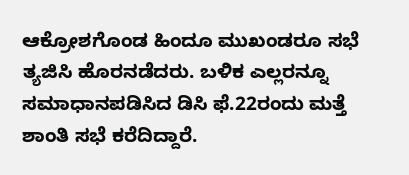ಆಕ್ರೋಶಗೊಂಡ ಹಿಂದೂ ಮುಖಂಡರೂ ಸಭೆ ತ್ಯಜಿಸಿ ಹೊರನಡೆದರು. ಬಳಿಕ ಎಲ್ಲರನ್ನೂ ಸಮಾಧಾನಪಡಿಸಿದ ಡಿಸಿ ಫೆ.22ರಂದು ಮತ್ತೆ ಶಾಂತಿ ಸಭೆ ಕರೆದಿದ್ದಾರೆ.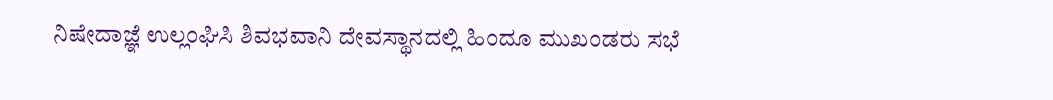ನಿಷೇದಾಜ್ಞೆ ಉಲ್ಲಂಘಿಸಿ ಶಿವಭವಾನಿ ದೇವಸ್ಥಾನದಲ್ಲಿ ಹಿಂದೂ ಮುಖಂಡರು ಸಭೆ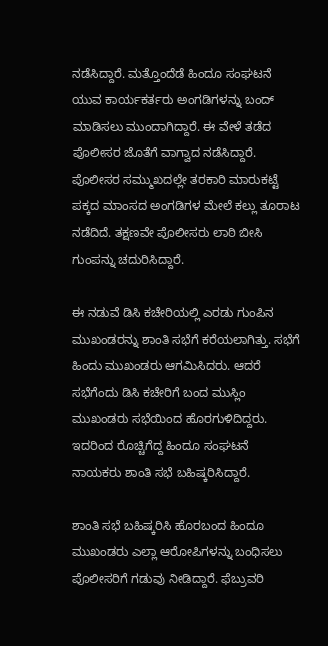ನಡೆಸಿದ್ದಾರೆ. ಮತ್ತೊಂದೆಡೆ ಹಿಂದೂ ಸಂಘಟನೆ ಯುವ ಕಾರ್ಯಕರ್ತರು ಅಂಗಡಿಗಳನ್ನು ಬಂದ್ ಮಾಡಿಸಲು ಮುಂದಾಗಿದ್ದಾರೆ. ಈ ವೇಳೆ ತಡೆದ ಪೊಲೀಸರ ಜೊತೆಗೆ ವಾಗ್ವಾದ ನಡೆಸಿದ್ದಾರೆ. ಪೊಲೀಸರ ಸಮ್ಮುಖದಲ್ಲೇ ತರಕಾರಿ ಮಾರುಕಟ್ಟೆ ಪಕ್ಕದ ಮಾಂಸದ ಅಂಗಡಿಗಳ ಮೇಲೆ ಕಲ್ಲು ತೂರಾಟ ನಡೆದಿದೆ. ತಕ್ಷಣವೇ ಪೊಲೀಸರು ಲಾಠಿ ಬೀಸಿ ಗುಂಪನ್ನು ಚದುರಿಸಿದ್ದಾರೆ.

ಈ ನಡುವೆ ಡಿಸಿ ಕಚೇರಿಯಲ್ಲಿ ಎರಡು ಗುಂಪಿನ ಮುಖಂಡರನ್ನು ಶಾಂತಿ ಸಭೆಗೆ ಕರೆಯಲಾಗಿತ್ತು. ಸಭೆಗೆ ಹಿಂದು ಮುಖಂಡರು ಆಗಮಿಸಿದರು. ಆದರೆ ಸಭೆಗೆಂದು ಡಿಸಿ ಕಚೇರಿಗೆ ಬಂದ ಮುಸ್ಲಿಂ ಮುಖಂಡರು ಸಭೆಯಿಂದ ಹೊರಗುಳಿದಿದ್ದರು. ಇದರಿಂದ ರೊಚ್ಚಿಗೆದ್ದ ಹಿಂದೂ ಸಂಘಟನೆ ನಾಯಕರು ಶಾಂತಿ ಸಭೆ ಬಹಿಷ್ಕರಿಸಿದ್ದಾರೆ.

ಶಾಂತಿ ಸಭೆ ಬಹಿಷ್ಕರಿಸಿ ಹೊರಬಂದ ಹಿಂದೂ ಮುಖಂಡರು ಎಲ್ಲಾ ಆರೋಪಿಗಳನ್ನು ಬಂಧಿಸಲು ಪೊಲೀಸರಿಗೆ ಗಡುವು ನೀಡಿದ್ದಾರೆ. ಫೆಬ್ರುವರಿ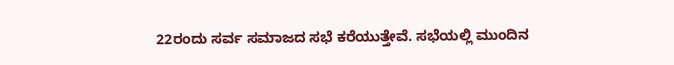22ರಂದು ಸರ್ವ ಸಮಾಜದ ಸಭೆ ಕರೆಯುತ್ತೇವೆ. ಸಭೆಯಲ್ಲಿ ಮುಂದಿನ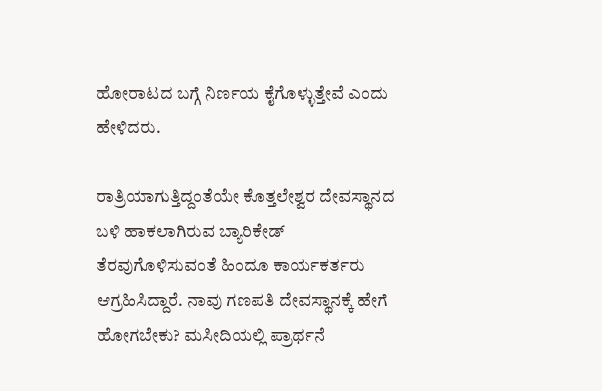ಹೋರಾಟದ ಬಗ್ಗೆ ನಿರ್ಣಯ ಕೈಗೊಳ್ಳುತ್ತೇವೆ ಎಂದು ಹೇಳಿದರು.

ರಾತ್ರಿಯಾಗುತ್ತಿದ್ದಂತೆಯೇ ಕೊತ್ತಲೇಶ್ವರ ದೇವಸ್ಥಾನದ ಬಳಿ ಹಾಕಲಾಗಿರುವ ಬ್ಯಾರಿಕೇಡ್ ತೆರವುಗೊಳಿಸುವಂತೆ ಹಿಂದೂ ಕಾರ್ಯಕರ್ತರು ಆಗ್ರಹಿಸಿದ್ದಾರೆ. ನಾವು ಗಣಪತಿ ದೇವಸ್ಥಾನಕ್ಕೆ ಹೇಗೆ ಹೋಗಬೇಕು? ಮಸೀದಿಯಲ್ಲಿ ಪ್ರಾರ್ಥನೆ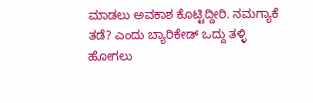ಮಾಡಲು ಅವಕಾಶ ಕೊಟ್ಟಿದ್ದೀರಿ. ನಮಗ್ಯಾಕೆ ತಡೆ? ಎಂದು ಬ್ಯಾರಿಕೇಡ್ ಒದ್ದು ತಳ್ಳಿ ಹೋಗಲು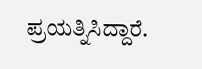ಪ್ರಯತ್ನಿಸಿದ್ದಾರೆ.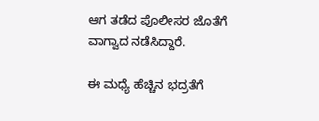ಆಗ ತಡೆದ ಪೊಲೀಸರ ಜೊತೆಗೆ ವಾಗ್ವಾದ ನಡೆಸಿದ್ದಾರೆ.

ಈ ಮಧ್ಯೆ ಹೆಚ್ಚಿನ ಭದ್ರತೆಗೆ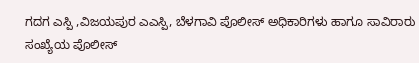ಗದಗ ಎಸ್ಪಿ ,ವಿಜಯಪುರ ಎಎಸ್ಪಿ, ಬೆಳಗಾವಿ ಪೊಲೀಸ್ ಅಧಿಕಾರಿಗಳು ಹಾಗೂ ಸಾವಿರಾರು ಸಂಖ್ಯೆಯ ಪೊಲೀಸ್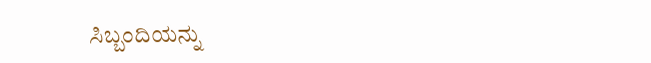ಸಿಬ್ಬಂದಿಯನ್ನು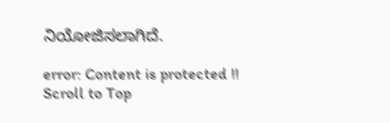ನಿಯೋಜಿಸಲಾಗಿದೆ.

error: Content is protected !!
Scroll to Top